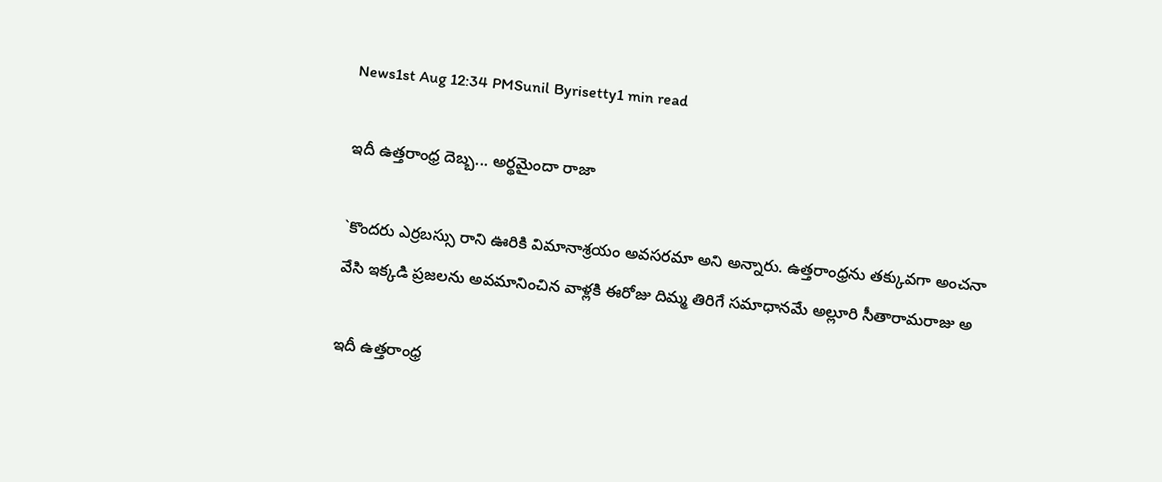News1st Aug 12:34 PMSunil Byrisetty1 min read

ఇదీ ఉత్తరాంధ్ర దెబ్బ... అర్థమైందా రాజా

`కొందరు ఎర్రబస్సు రాని ఊరికి విమానాశ్రయం అవసరమా అని అన్నారు. ఉత్తరాంధ్రను తక్కువగా అంచనా వేసి ఇక్కడి ప్రజలను అవమానించిన‌ వాళ్లకి ఈరోజు దిమ్మ తిరిగే సమాధాన‌మే అల్లూరి సీతారామ‌రాజు అ

ఇదీ ఉత్తరాంధ్ర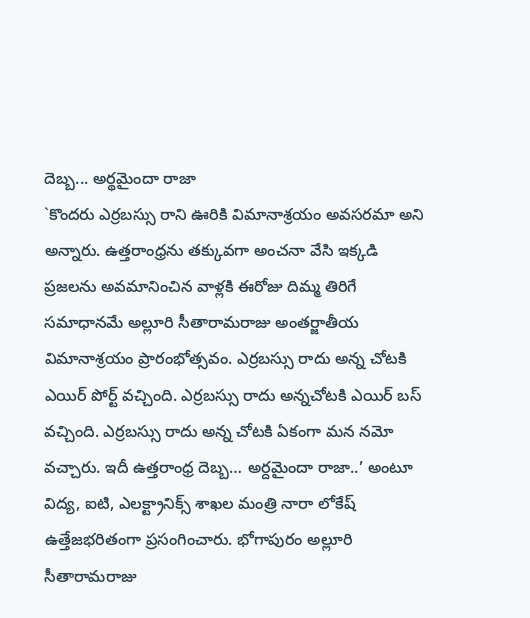దెబ్బ... అర్థమైందా రాజా
`కొందరు ఎర్రబస్సు రాని ఊరికి విమానాశ్రయం అవసరమా అని అన్నారు. ఉత్తరాంధ్రను తక్కువగా అంచనా వేసి ఇక్కడి ప్రజలను అవమానించిన‌ వాళ్లకి ఈరోజు దిమ్మ తిరిగే సమాధాన‌మే అల్లూరి సీతారామ‌రాజు అంత‌ర్జాతీయ విమానాశ్ర‌యం ప్రారంభోత్సవం. ఎర్రబస్సు రాదు అన్న చోటకి ఎయిర్ పోర్ట్ వచ్చింది. ఎర్రబస్సు రాదు అన్నచోటకి ఎయిర్ బస్ వచ్చింది. ఎర్రబస్సు రాదు అన్న చోటకి ఏకంగా మన నమో వచ్చారు. ఇదీ ఉత్తరాంధ్ర దెబ్బ… అర్దమైందా రాజా..’ అంటూ విద్య, ఐటి, ఎలక్ట్రానిక్స్ శాఖల మంత్రి నారా లోకేష్ ఉత్తేజ‌భ‌రితంగా ప్ర‌సంగించారు. భోగాపురం అల్లూరి సీతారామ‌రాజు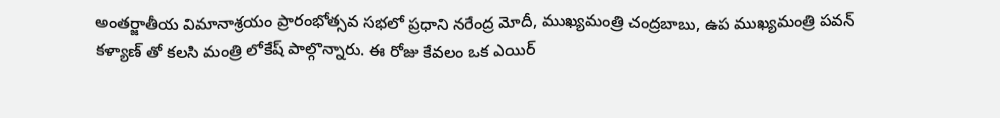అంత‌ర్జాతీయ విమానాశ్ర‌యం ప్రారంభోత్సవ సభలో ప్రధాని న‌రేంద్ర మోదీ, ముఖ్యమంత్రి చంద్రబాబు, ఉప ముఖ్యమంత్రి పవన్ కళ్యాణ్ తో కలసి మంత్రి లోకేష్ పాల్గొన్నారు. ఈ రోజు కేవలం ఒక ఎయిర్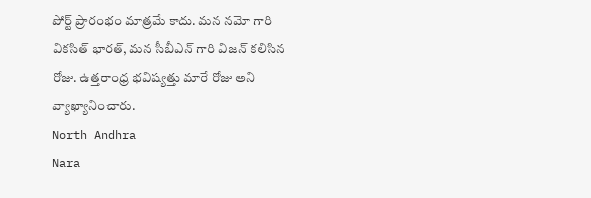పోర్ట్ ప్రారంభం మాత్రమే కాదు. మన నమో గారి వికసిత్ భారత్, మన సీబీఎన్ గారి విజన్ కలిసిన రోజు. ఉత్తరాంధ్ర భవిష్యత్తు మారే రోజు అని వ్యాఖ్యానించారు.
North Andhra
Nara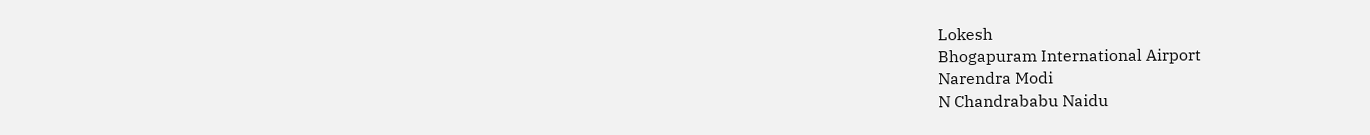Lokesh
Bhogapuram International Airport
Narendra Modi
N Chandrababu Naidu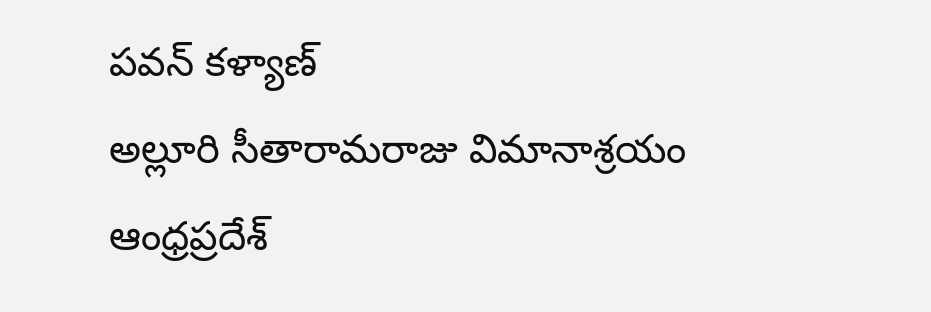పవన్ కళ్యాణ్
అల్లూరి సీతారామరాజు విమానాశ్రయం
ఆంధ్రప్రదేశ్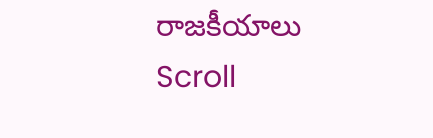రాజకీయాలు
Scroll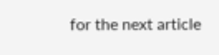for the next article